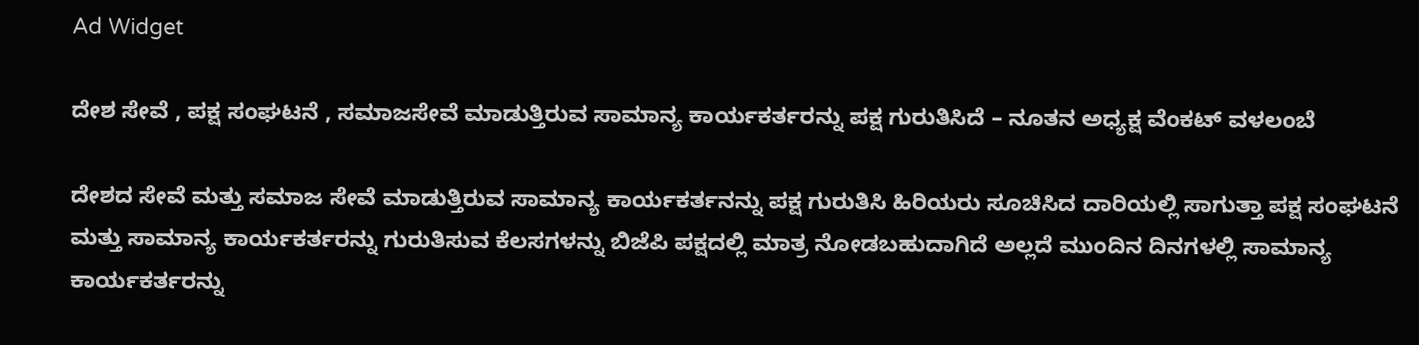Ad Widget

ದೇಶ ಸೇವೆ , ಪಕ್ಷ ಸಂಘಟನೆ , ಸಮಾಜಸೇವೆ ಮಾಡುತ್ತಿರುವ ಸಾಮಾನ್ಯ ಕಾರ್ಯಕರ್ತರನ್ನು ಪಕ್ಷ ಗುರುತಿಸಿದೆ – ನೂತನ ಅಧ್ಯಕ್ಷ ವೆಂಕಟ್ ವಳಲಂಬೆ

ದೇಶದ ಸೇವೆ ಮತ್ತು ಸಮಾಜ ಸೇವೆ ಮಾಡುತ್ತಿರುವ ಸಾಮಾನ್ಯ ಕಾರ್ಯಕರ್ತನನ್ನು ಪಕ್ಷ ಗುರುತಿಸಿ ಹಿರಿಯರು ಸೂಚಿಸಿದ ದಾರಿಯಲ್ಲಿ ಸಾಗುತ್ತಾ ಪಕ್ಷ ಸಂಘಟನೆ ಮತ್ತು ಸಾಮಾನ್ಯ ಕಾರ್ಯಕರ್ತರನ್ನು ಗುರುತಿಸುವ ಕೆಲಸಗಳನ್ನು ಬಿಜೆಪಿ ಪಕ್ಷದಲ್ಲಿ ಮಾತ್ರ ನೋಡಬಹುದಾಗಿದೆ ಅಲ್ಲದೆ ಮುಂದಿನ ದಿನಗಳಲ್ಲಿ ಸಾಮಾನ್ಯ ಕಾರ್ಯಕರ್ತರನ್ನು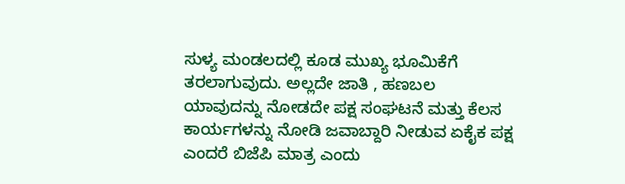ಸುಳ್ಯ ಮಂಡಲದಲ್ಲಿ ಕೂಡ ಮುಖ್ಯ ಭೂಮಿಕೆಗೆ ತರಲಾಗುವುದು. ಅಲ್ಲದೇ ಜಾತಿ , ಹಣಬಲ ಯಾವುದನ್ನು ನೋಡದೇ ಪಕ್ಷ ಸಂಘಟನೆ ಮತ್ತು ಕೆಲಸ ಕಾರ್ಯಗಳನ್ನು ನೋಡಿ ಜವಾಬ್ದಾರಿ ನೀಡುವ ಏಕೈಕ ಪಕ್ಷ ಎಂದರೆ ಬಿಜೆಪಿ ಮಾತ್ರ ಎಂದು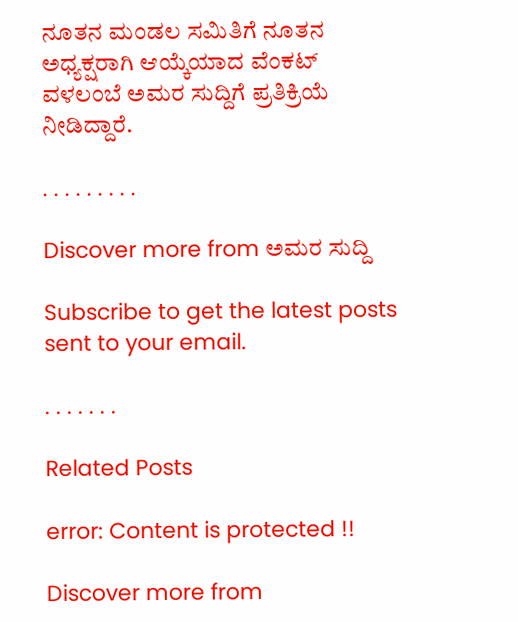ನೂತನ ಮಂಡಲ ಸಮಿತಿಗೆ ನೂತನ ಅಧ್ಯಕ್ಷರಾಗಿ ಆಯ್ಕೆಯಾದ ವೆಂಕಟ್ ವಳಲಂಬೆ ಅಮರ ಸುದ್ದಿಗೆ ಪ್ರತಿಕ್ರಿಯೆ ನೀಡಿದ್ದಾರೆ.

. . . . . . . . .

Discover more from ಅಮರ ಸುದ್ದಿ

Subscribe to get the latest posts sent to your email.

. . . . . . .

Related Posts

error: Content is protected !!

Discover more from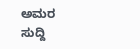ಅಮರ ಸುದ್ದಿ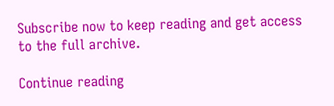Subscribe now to keep reading and get access to the full archive.

Continue reading